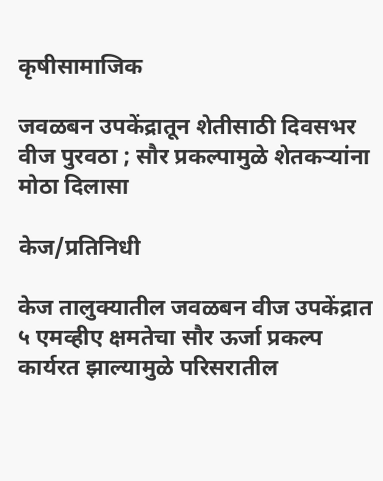कृषीसामाजिक

जवळबन उपकेंद्रातून शेतीसाठी दिवसभर वीज पुरवठा ; सौर प्रकल्पामुळे शेतकऱ्यांना मोठा दिलासा

केज/प्रतिनिधी

केज तालुक्यातील जवळबन वीज उपकेंद्रात ५ एमव्हीए क्षमतेचा सौर ऊर्जा प्रकल्प कार्यरत झाल्यामुळे परिसरातील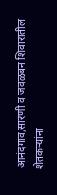आनंदगाव,सारणी व जवळबन शिवारातील शेतकऱ्यांना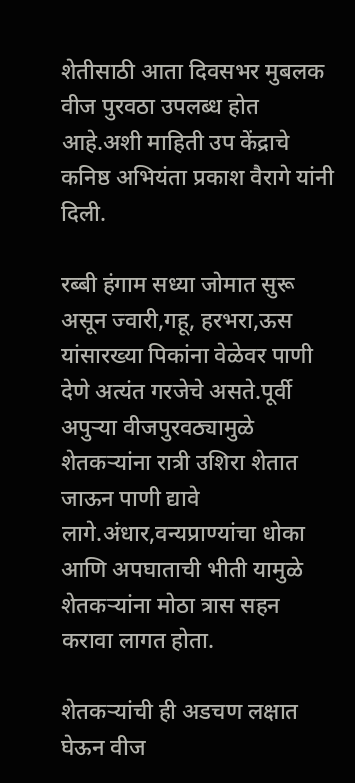शेतीसाठी आता दिवसभर मुबलक वीज पुरवठा उपलब्ध होत आहे.अशी माहिती उप केंद्राचे कनिष्ठ अभियंता प्रकाश वैरागे यांनी दिली.

रब्बी हंगाम सध्या जोमात सुरू असून ज्वारी,गहू, हरभरा,ऊस यांसारख्या पिकांना वेळेवर पाणी देणे अत्यंत गरजेचे असते.पूर्वी अपुऱ्या वीजपुरवठ्यामुळे शेतकऱ्यांना रात्री उशिरा शेतात जाऊन पाणी द्यावे लागे.अंधार,वन्यप्राण्यांचा धोका आणि अपघाताची भीती यामुळे शेतकऱ्यांना मोठा त्रास सहन करावा लागत होता.

शेतकऱ्यांची ही अडचण लक्षात घेऊन वीज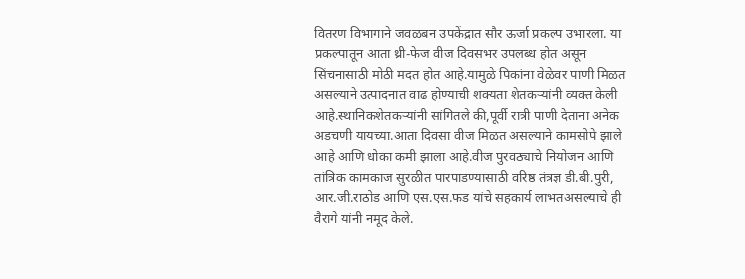वितरण विभागाने जवळबन उपकेंद्रात सौर ऊर्जा प्रकल्प उभारला. या प्रकल्पातून आता थ्री-फेज वीज दिवसभर उपलब्ध होत असून सिंचनासाठी मोठी मदत होत आहे.यामुळे पिकांना वेळेवर पाणी मिळत असल्याने उत्पादनात वाढ होण्याची शक्यता शेतकऱ्यांनी व्यक्त केली आहे.स्थानिकशेतकऱ्यांनी सांगितले की,पूर्वी रात्री पाणी देताना अनेक अडचणी यायच्या.आता दिवसा वीज मिळत असल्याने कामसोपे झाले आहे आणि धोका कमी झाला आहे.वीज पुरवठ्याचे नियोजन आणि तांत्रिक कामकाज सुरळीत पारपाडण्यासाठी वरिष्ठ तंत्रज्ञ डी.बी.पुरी, आर.जी.राठोड आणि एस.एस.फड यांचे सहकार्य लाभतअसल्याचे ही वैरागे यांनी नमूद केले.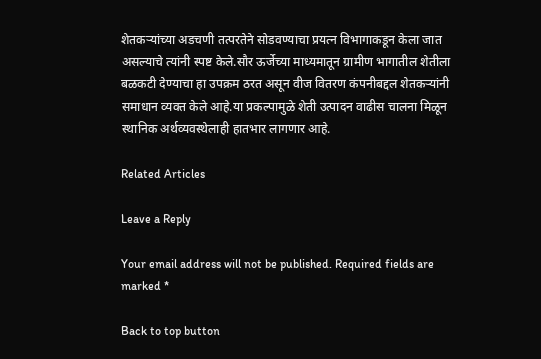शेतकऱ्यांच्या अडचणी तत्परतेने सोडवण्याचा प्रयत्न विभागाकडून केला जात असल्याचे त्यांनी स्पष्ट केले.सौर ऊर्जेच्या माध्यमातून ग्रामीण भागातील शेतीला बळकटी देण्याचा हा उपक्रम ठरत असून वीज वितरण कंपनीबद्दल शेतकऱ्यांनी समाधान व्यक्त केले आहे.या प्रकल्पामुळे शेती उत्पादन वाढीस चालना मिळून स्थानिक अर्थव्यवस्थेलाही हातभार लागणार आहे.

Related Articles

Leave a Reply

Your email address will not be published. Required fields are marked *

Back to top button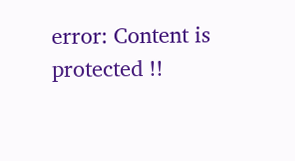error: Content is protected !!